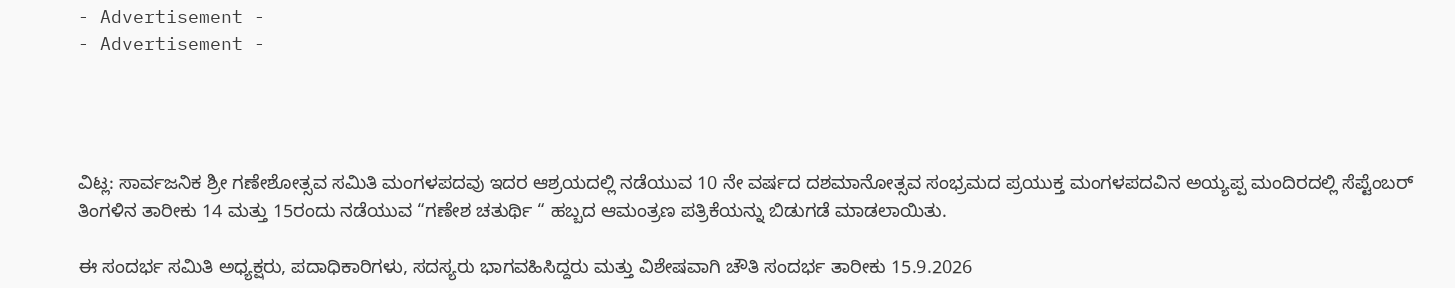- Advertisement -
- Advertisement -




ವಿಟ್ಲ: ಸಾರ್ವಜನಿಕ ಶ್ರೀ ಗಣೇಶೋತ್ಸವ ಸಮಿತಿ ಮಂಗಳಪದವು ಇದರ ಆಶ್ರಯದಲ್ಲಿ ನಡೆಯುವ 10 ನೇ ವರ್ಷದ ದಶಮಾನೋತ್ಸವ ಸಂಭ್ರಮದ ಪ್ರಯುಕ್ತ ಮಂಗಳಪದವಿನ ಅಯ್ಯಪ್ಪ ಮಂದಿರದಲ್ಲಿ ಸೆಪ್ಟೆಂಬರ್ ತಿಂಗಳಿನ ತಾರೀಕು 14 ಮತ್ತು 15ರಂದು ನಡೆಯುವ “ಗಣೇಶ ಚತುರ್ಥಿ “ ಹಬ್ಬದ ಆಮಂತ್ರಣ ಪತ್ರಿಕೆಯನ್ನು ಬಿಡುಗಡೆ ಮಾಡಲಾಯಿತು.

ಈ ಸಂದರ್ಭ ಸಮಿತಿ ಅಧ್ಯಕ್ಷರು, ಪದಾಧಿಕಾರಿಗಳು, ಸದಸ್ಯರು ಭಾಗವಹಿಸಿದ್ದರು ಮತ್ತು ವಿಶೇಷವಾಗಿ ಚೌತಿ ಸಂದರ್ಭ ತಾರೀಕು 15.9.2026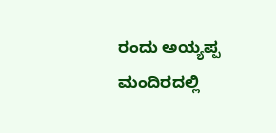ರಂದು ಅಯ್ಯಪ್ಪ ಮಂದಿರದಲ್ಲಿ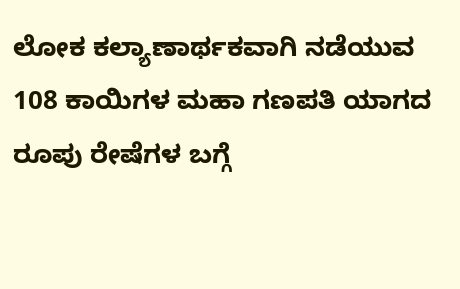ಲೋಕ ಕಲ್ಯಾಣಾರ್ಥಕವಾಗಿ ನಡೆಯುವ 108 ಕಾಯಿಗಳ ಮಹಾ ಗಣಪತಿ ಯಾಗದ ರೂಪು ರೇಷೆಗಳ ಬಗ್ಗೆ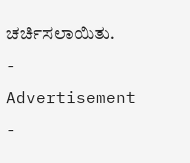ಚರ್ಚಿಸಲಾಯಿತು.
- Advertisement -